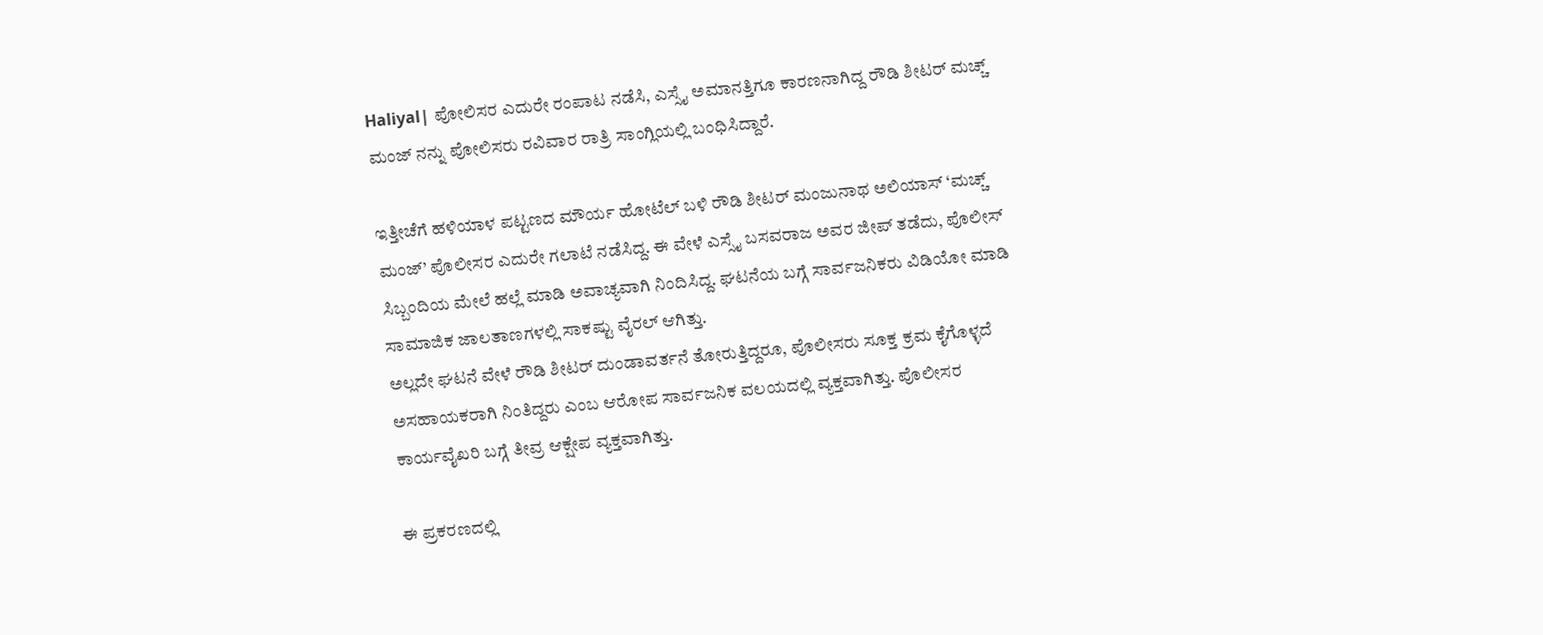Haliyal| ಪೋಲಿಸರ ಎದುರೇ ರಂಪಾಟ ನಡೆಸಿ, ಎಸ್ಸೈ ಅಮಾನತ್ತಿಗೂ ಕಾರಣನಾಗಿದ್ದ ರೌಡಿ ಶೀಟರ್ ಮಚ್ಚ್ ಮಂಜ್ ನನ್ನು ಪೋಲಿಸರು ರವಿವಾರ ರಾತ್ರಿ ಸಾಂಗ್ಲಿಯಲ್ಲಿ ಬಂಧಿಸಿದ್ದಾರೆ.

ಇತ್ತೀಚೆಗೆ ಹಳಿಯಾಳ ಪಟ್ಟಣದ ಮೌರ್ಯ ಹೋಟೆಲ್ ಬಳಿ ರೌಡಿ ಶೀಟರ್ ಮಂಜುನಾಥ ಅಲಿಯಾಸ್ ‘ಮಚ್ಚ್ ಮಂಜ್’ ಪೊಲೀಸರ ಎದುರೇ ಗಲಾಟೆ ನಡೆಸಿದ್ದ. ಈ ವೇಳೆ ಎಸ್ಸೈ ಬಸವರಾಜ ಅವರ ಜೀಪ್ ತಡೆದು, ಪೊಲೀಸ್ ಸಿಬ್ಬಂದಿಯ ಮೇಲೆ ಹಲ್ಲೆ ಮಾಡಿ ಅವಾಚ್ಯವಾಗಿ ನಿಂದಿಸಿದ್ದ. ಘಟನೆಯ ಬಗ್ಗೆ ಸಾರ್ವಜನಿಕರು ವಿಡಿಯೋ ಮಾಡಿ ಸಾಮಾಜಿಕ ಜಾಲತಾಣಗಳಲ್ಲಿ ಸಾಕಷ್ಟು ವೈರಲ್ ಆಗಿತ್ತು.
ಅಲ್ಲದೇ ಘಟನೆ ವೇಳೆ ರೌಡಿ ಶೀಟರ್ ದುಂಡಾವರ್ತನೆ ತೋರುತ್ತಿದ್ದರೂ, ಪೊಲೀಸರು ಸೂಕ್ತ ಕ್ರಮ ಕೈಗೊಳ್ಳದೆ ಅಸಹಾಯಕರಾಗಿ ನಿಂತಿದ್ದರು ಎಂಬ ಆರೋಪ ಸಾರ್ವಜನಿಕ ವಲಯದಲ್ಲಿ ವ್ಯಕ್ತವಾಗಿತ್ತು. ಪೊಲೀಸರ ಕಾರ್ಯವೈಖರಿ ಬಗ್ಗೆ ತೀವ್ರ ಆಕ್ಷೇಪ ವ್ಯಕ್ತವಾಗಿತ್ತು.

ಈ ಪ್ರಕರಣದಲ್ಲಿ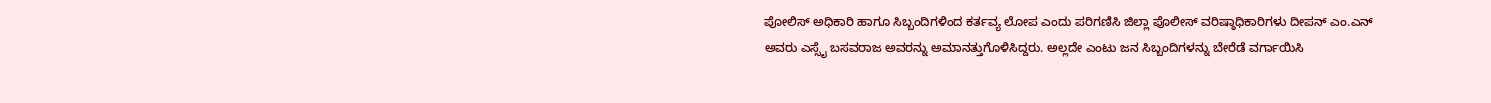ಪೋಲಿಸ್ ಅಧಿಕಾರಿ ಹಾಗೂ ಸಿಬ್ಬಂದಿಗಳಿಂದ ಕರ್ತವ್ಯ ಲೋಪ ಎಂದು ಪರಿಗಣಿಸಿ ಜಿಲ್ಲಾ ಪೊಲೀಸ್ ವರಿಷ್ಠಾಧಿಕಾರಿಗಳು ದೀಪನ್ ಎಂ.ಎನ್ ಅವರು ಎಸ್ಸೈ ಬಸವರಾಜ ಅವರನ್ನು ಅಮಾನತ್ತುಗೊಳಿಸಿದ್ದರು. ಅಲ್ಲದೇ ಎಂಟು ಜನ ಸಿಬ್ಬಂದಿಗಳನ್ನು ಬೇರೆಡೆ ವರ್ಗಾಯಿಸಿ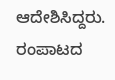ಆದೇಶಿಸಿದ್ದರು.
ರಂಪಾಟದ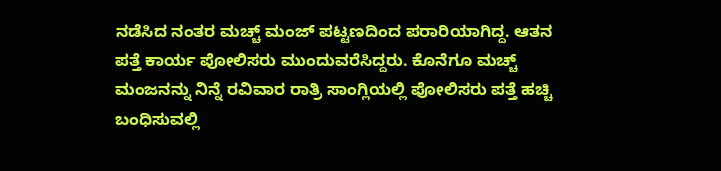ನಡೆಸಿದ ನಂತರ ಮಚ್ಚ್ ಮಂಜ್ ಪಟ್ಟಣದಿಂದ ಪರಾರಿಯಾಗಿದ್ದ. ಆತನ ಪತ್ತೆ ಕಾರ್ಯ ಪೋಲಿಸರು ಮುಂದುವರೆಸಿದ್ದರು. ಕೊನೆಗೂ ಮಚ್ಚ್ ಮಂಜನನ್ನು ನಿನ್ನೆ ರವಿವಾರ ರಾತ್ರಿ ಸಾಂಗ್ಲಿಯಲ್ಲಿ ಪೋಲಿಸರು ಪತ್ತೆ ಹಚ್ಚಿ ಬಂಧಿಸುವಲ್ಲಿ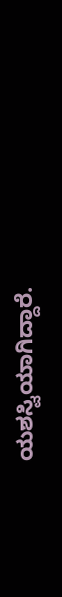ಯಶಸ್ವಿಯಾಗಿದ್ದಾರೆ.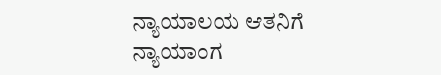ನ್ಯಾಯಾಲಯ ಆತನಿಗೆ ನ್ಯಾಯಾಂಗ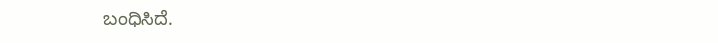ಬಂಧಿಸಿದೆ.